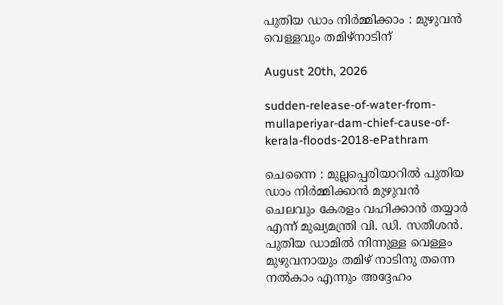പുതിയ ഡാം നിർമ്മിക്കാം : മുഴുവൻ വെള്ളവും തമിഴ്നാടിന്

August 20th, 2026

sudden-release-of-water-from-mullaperiyar-dam-chief-cause-of-kerala-floods-2018-ePathram

ചെന്നൈ : മുല്ലപ്പെരിയാറിൽ പുതിയ ഡാം നിർമ്മിക്കാൻ മുഴുവൻ ചെലവും കേരളം വഹിക്കാൻ തയ്യാർ എന്ന് മുഖ്യമന്ത്രി വി. ഡി. സതീശൻ. പുതിയ ഡാമിൽ നിന്നുള്ള വെള്ളം മുഴുവനായും തമിഴ് നാടിനു തന്നെ നല്‍കാം എന്നും അദ്ദേഹം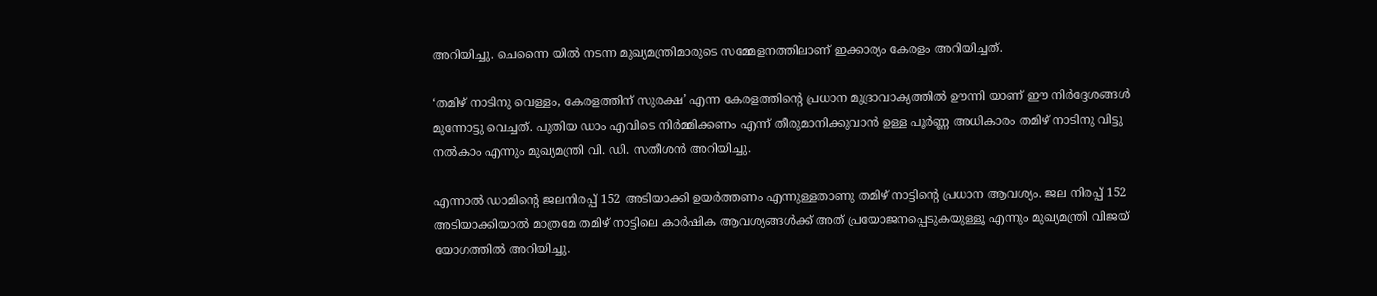അറിയിച്ചു. ചെന്നൈ യിൽ നടന്ന മുഖ്യമന്ത്രിമാരുടെ സമ്മേളനത്തിലാണ് ഇക്കാര്യം കേരളം അറിയിച്ചത്.

‘തമിഴ് നാടിനു വെള്ളം, കേരളത്തിന് സുരക്ഷ’ എന്ന കേരളത്തിന്റെ പ്രധാന മുദ്രാവാക്യത്തിൽ ഊന്നി യാണ് ഈ നിർദ്ദേശങ്ങൾ മുന്നോട്ടു വെച്ചത്. പുതിയ ഡാം എവിടെ നിർമ്മിക്കണം എന്ന് തീരുമാനിക്കുവാൻ ഉള്ള പൂർണ്ണ അധികാരം തമിഴ് നാടിനു വിട്ടു നൽകാം എന്നും മുഖ്യമന്ത്രി വി. ഡി. സതീശൻ അറിയിച്ചു.

എന്നാൽ ഡാമിന്റെ ജലനിരപ്പ് 152 അടിയാക്കി ഉയർത്തണം എന്നുള്ളതാണു തമിഴ് നാട്ടിന്റെ പ്രധാന ആവശ്യം. ജല നിരപ്പ് 152 അടിയാക്കിയാൽ മാത്രമേ തമിഴ് നാട്ടിലെ കാർഷിക ആവശ്യങ്ങൾക്ക് അത് പ്രയോജനപ്പെടുകയുള്ളൂ എന്നും മുഖ്യമന്ത്രി വിജയ് യോഗത്തിൽ അറിയിച്ചു.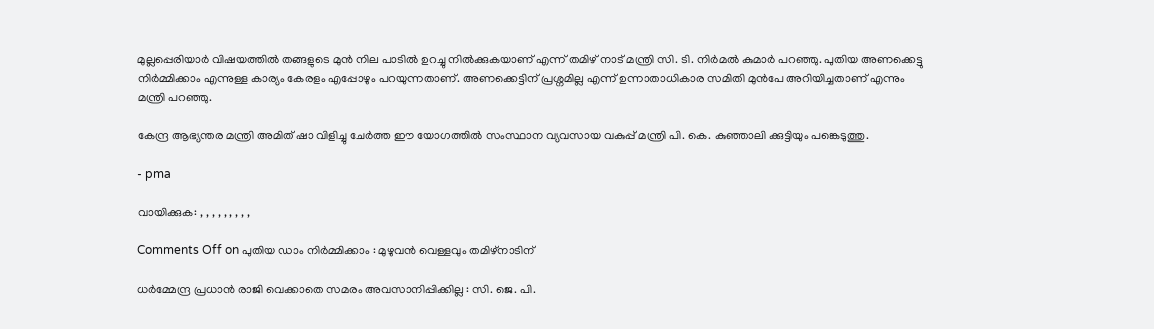മുല്ലപ്പെരിയാർ വിഷയത്തിൽ തങ്ങളുടെ മുൻ നില പാടിൽ ഉറച്ചു നിൽക്കുകയാണ് എന്ന് തമിഴ് നാട് മന്ത്രി സി. ടി. നിർമൽ കുമാർ‍ പറഞ്ഞു. പുതിയ അണക്കെട്ടു നിർമ്മിക്കാം എന്നുള്ള കാര്യം കേരളം എപ്പോഴും പറയുന്നതാണ്. അണക്കെട്ടിന് പ്രശ്നമില്ല എന്ന് ഉന്നാതാധികാര സമിതി മുൻപേ അറിയിച്ചതാണ് എന്നും മന്ത്രി പറഞ്ഞു.

കേന്ദ്ര ആഭ്യന്തര മന്ത്രി അമിത് ഷാ വിളിച്ചു ചേർത്ത ഈ യോഗത്തിൽ സംസ്ഥാന വ്യവസായ വകുപ്പ് മന്ത്രി പി. കെ. കുഞ്ഞാലി ക്കുട്ടിയും പങ്കെടുത്തു.

- pma

വായിക്കുക: , , , , , , , , ,

Comments Off on പുതിയ ഡാം നിർമ്മിക്കാം : മുഴുവൻ വെള്ളവും തമിഴ്നാടിന്

ധര്‍മ്മേന്ദ്ര പ്രധാൻ രാജി വെക്കാതെ സമരം അവസാനിപ്പിക്കില്ല : സി. ജെ. പി.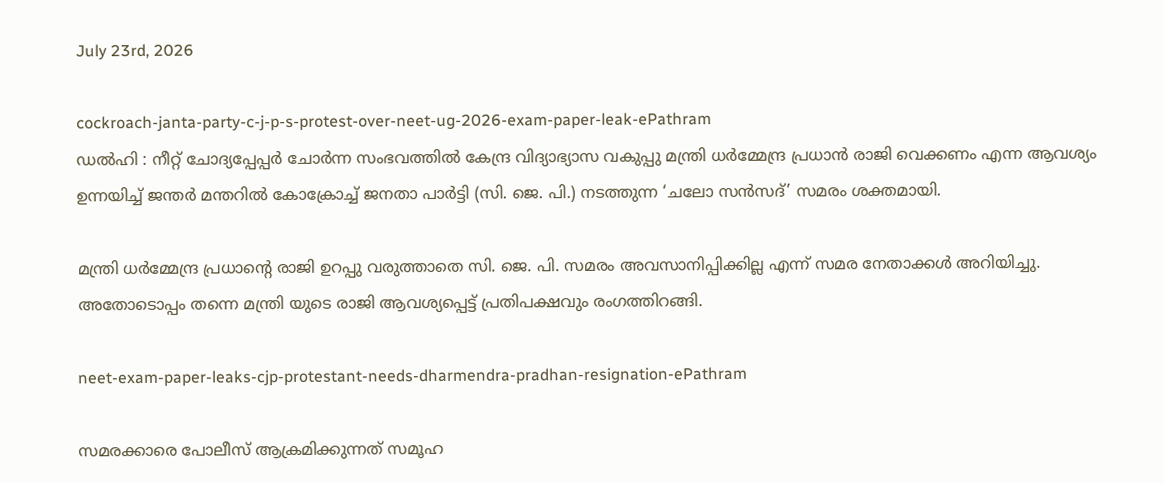July 23rd, 2026

cockroach-janta-party-c-j-p-s-protest-over-neet-ug-2026-exam-paper-leak-ePathram
ഡല്‍ഹി : നീറ്റ് ചോദ്യപ്പേപ്പര്‍ ചോർന്ന സംഭവത്തിൽ കേന്ദ്ര വിദ്യാഭ്യാസ വകുപ്പു മന്ത്രി ധര്‍മ്മേന്ദ്ര പ്രധാൻ രാജി വെക്കണം എന്ന ആവശ്യം ഉന്നയിച്ച് ജന്തർ മന്തറിൽ കോക്രോച്ച് ജനതാ പാർട്ടി (സി. ജെ. പി.) നടത്തുന്ന ‘ചലോ സൻസദ്’ സമരം ശക്തമായി.

മന്ത്രി ധര്‍മ്മേന്ദ്ര പ്രധാന്റെ രാജി ഉറപ്പു വരുത്താതെ സി. ജെ. പി. സമരം അവസാനിപ്പിക്കില്ല എന്ന് സമര നേതാക്കൾ അറിയിച്ചു. അതോടൊപ്പം തന്നെ മന്ത്രി യുടെ രാജി ആവശ്യപ്പെട്ട് പ്രതിപക്ഷവും രംഗത്തിറങ്ങി.

neet-exam-paper-leaks-cjp-protestant-needs-dharmendra-pradhan-resignation-ePathram

സമരക്കാരെ പോലീസ് ആക്രമിക്കുന്നത് സമൂഹ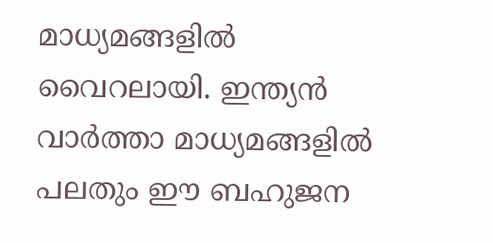മാധ്യമങ്ങളിൽ വൈറലായി. ഇന്ത്യൻ വാർത്താ മാധ്യമങ്ങളിൽ പലതും ഈ ബഹുജന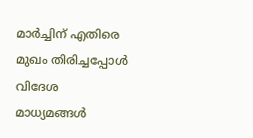മാർച്ചിന് എതിരെ മുഖം തിരിച്ചപ്പോൾ വിദേശ മാധ്യമങ്ങൾ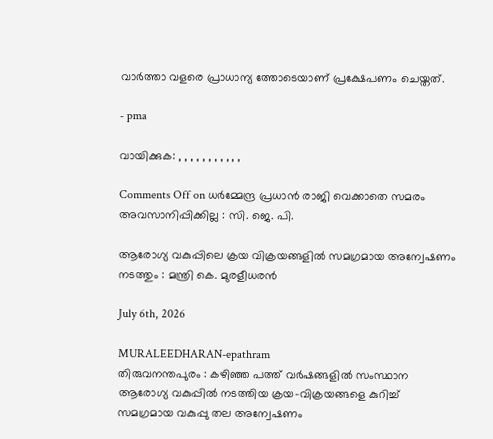വാർത്താ വളരെ പ്രാധാന്യ ത്തോടെയാണ് പ്രക്ഷേപണം ചെയ്തത്.

- pma

വായിക്കുക: , , , , , , , , , , ,

Comments Off on ധര്‍മ്മേന്ദ്ര പ്രധാൻ രാജി വെക്കാതെ സമരം അവസാനിപ്പിക്കില്ല : സി. ജെ. പി.

ആരോഗ്യ വകുപ്പിലെ ക്രയ വിക്രയങ്ങളിൽ സമഗ്രമായ അന്വേഷണം നടത്തും : മന്ത്രി കെ. മുരളീധരൻ

July 6th, 2026

MURALEEDHARAN-epathram
തിരുവനന്തപുരം : കഴിഞ്ഞ പത്ത് വർഷങ്ങളിൽ സംസ്ഥാന ആരോഗ്യ വകുപ്പിൽ നടത്തിയ ക്രയ-വിക്രയങ്ങളെ കുറിച്ച് സമഗ്രമായ വകുപ്പു തല അന്വേഷണം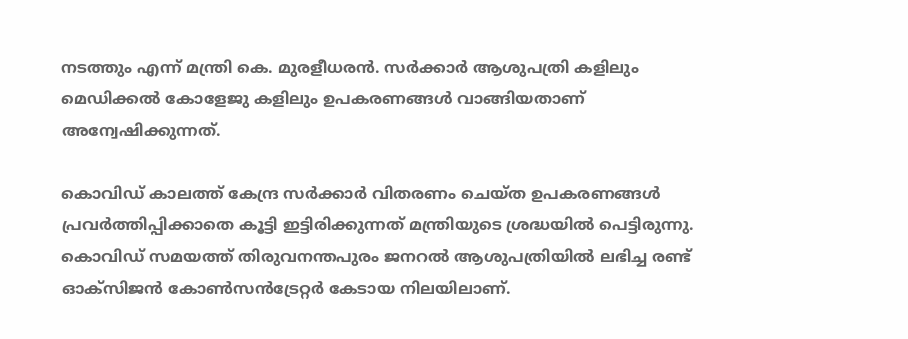നടത്തും എന്ന് മന്ത്രി കെ. മുരളീധരൻ. സർക്കാർ ആശുപത്രി കളിലും മെഡിക്കൽ കോളേജു കളിലും ഉപകരണങ്ങൾ വാങ്ങിയതാണ് അന്വേഷിക്കുന്നത്.

കൊവിഡ് കാലത്ത് കേന്ദ്ര സർക്കാർ വിതരണം ചെയ്ത ഉപകരണങ്ങൾ പ്രവർത്തിപ്പിക്കാതെ കൂട്ടി ഇട്ടിരിക്കുന്നത് മന്ത്രിയുടെ ശ്രദ്ധയിൽ പെട്ടിരുന്നു. കൊവിഡ് സമയത്ത് തിരുവനന്തപുരം ജനറൽ ആശുപത്രിയിൽ ലഭിച്ച രണ്ട് ഓക്സ‍ിജൻ കോൺസൻട്രേറ്റർ കേടായ നിലയിലാണ്.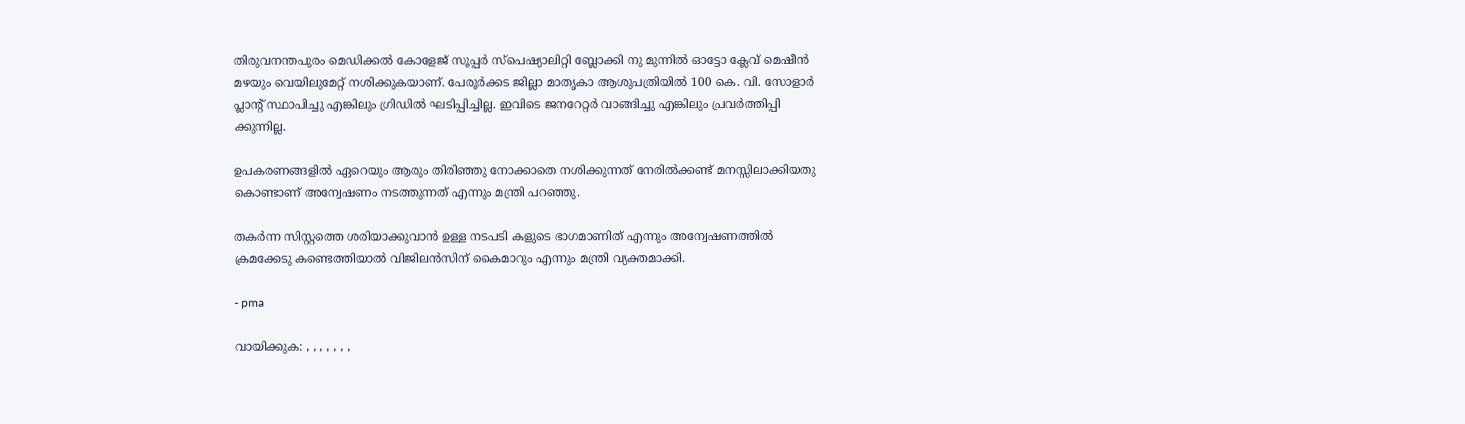തിരുവനന്തപുരം മെഡിക്കൽ കോളേജ് സൂപ്പർ സ്പെഷ്യാലിറ്റി ബ്ലോക്കി നു മുന്നിൽ ഓട്ടോ ക്ലേവ് മെഷീൻ മഴയും വെയിലുമേറ്റ് നശിക്കുകയാണ്. പേരൂർക്കട ജില്ലാ മാതൃകാ ആശുപത്രിയിൽ 100 കെ. വി. സോളാർ പ്ലാന്റ് സ്ഥാപിച്ചു എങ്കിലും ഗ്രിഡിൽ ഘടിപ്പിച്ചില്ല. ഇവിടെ ജനറേറ്റർ വാങ്ങിച്ചു എങ്കിലും പ്രവർത്തിപ്പി ക്കുന്നില്ല.

ഉപകരണങ്ങളിൽ ഏറെയും ആരും തിരിഞ്ഞു നോക്കാതെ നശിക്കുന്നത് നേരിൽക്കണ്ട് മനസ്സിലാക്കിയതു കൊണ്ടാണ് അന്വേഷണം നടത്തുന്നത് എന്നും മന്ത്രി പറഞ്ഞു.

തകർന്ന സിസ്റ്റത്തെ ശരിയാക്കുവാൻ ഉള്ള നടപടി കളുടെ ഭാഗമാണിത് എന്നും അന്വേഷണത്തിൽ ക്രമക്കേടു കണ്ടെത്തിയാൽ വിജിലൻസിന് കൈമാറും എന്നും മന്ത്രി വ്യക്തമാക്കി.

- pma

വായിക്കുക: , , , , , , ,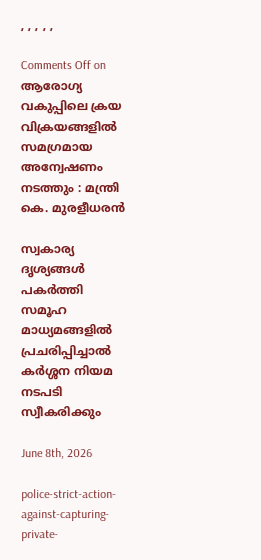, , , , ,

Comments Off on ആരോഗ്യ വകുപ്പിലെ ക്രയ വിക്രയങ്ങളിൽ സമഗ്രമായ അന്വേഷണം നടത്തും : മന്ത്രി കെ. മുരളീധരൻ

സ്വകാര്യ ദൃശ്യങ്ങള്‍ പകര്‍ത്തി സമൂഹ മാധ്യമങ്ങളില്‍ പ്രചരിപ്പിച്ചാൽ കർശ്ശന നിയമ നടപടി സ്വീകരിക്കും

June 8th, 2026

police-strict-action-against-capturing-private-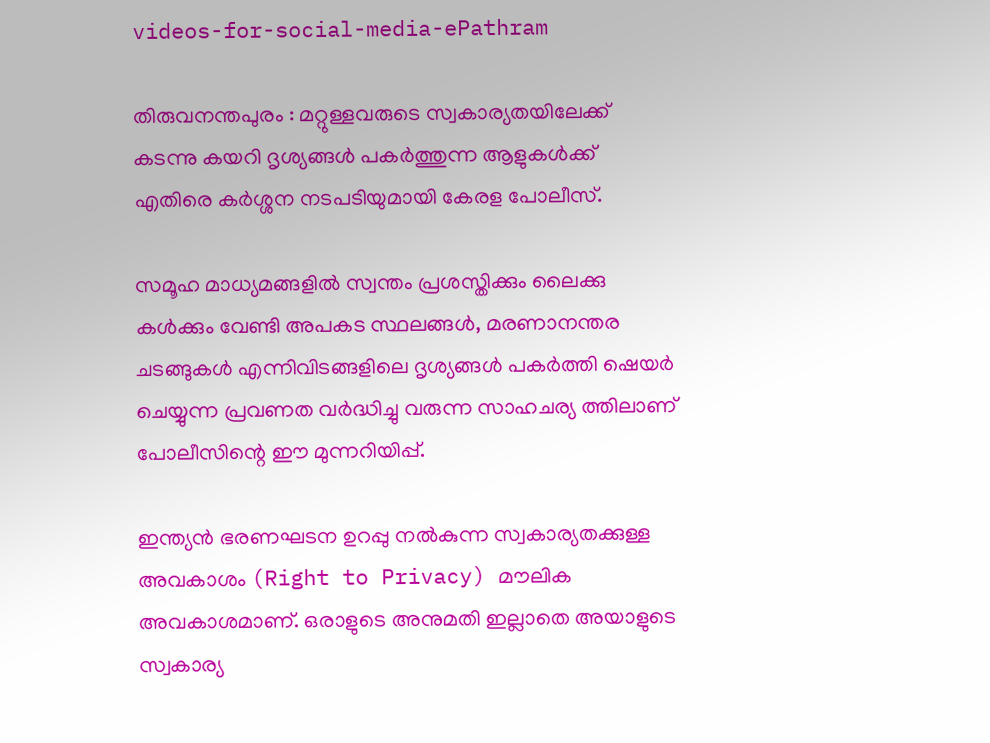videos-for-social-media-ePathram

തിരുവനന്തപുരം : മറ്റുള്ളവരുടെ സ്വകാര്യതയിലേക്ക് കടന്നു കയറി ദൃശ്യങ്ങള്‍ പകര്‍ത്തുന്ന ആളുകൾക്ക് എതിരെ കർശ്ശന നടപടിയുമായി കേരള പോലീസ്.

സമൂഹ മാധ്യമങ്ങളില്‍ സ്വന്തം പ്രശസ്തിക്കും ലൈക്കു കൾക്കും വേണ്ടി അപകട സ്ഥലങ്ങള്‍, മരണാനന്തര ചടങ്ങുകള്‍ എന്നിവിടങ്ങളിലെ ദൃശ്യങ്ങൾ പകർത്തി ഷെയർ ചെയ്യുന്ന പ്രവണത വർദ്ധിച്ചു വരുന്ന സാഹചര്യ ത്തിലാണ് പോലീസിന്റെ ഈ മുന്നറിയിപ്പ്.

ഇന്ത്യൻ ഭരണഘടന ഉറപ്പു നൽകുന്ന സ്വകാര്യതക്കുള്ള അവകാശം (Right to Privacy) മൗലിക അവകാശമാണ്. ഒരാളുടെ അനുമതി ഇല്ലാതെ അയാളുടെ സ്വകാര്യ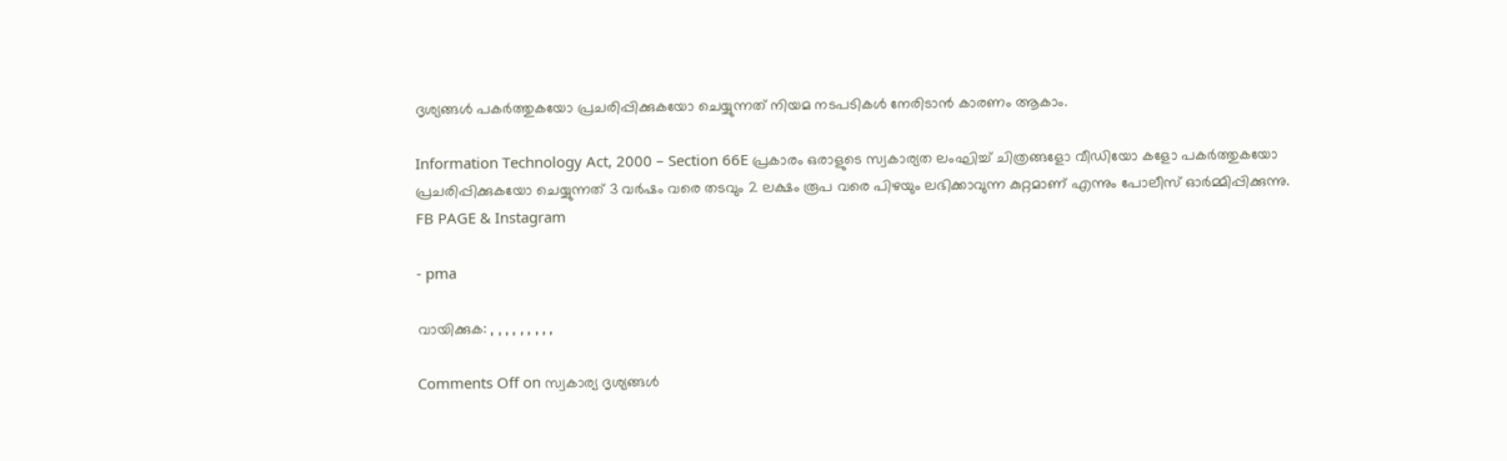ദൃശ്യങ്ങൾ പകർത്തുകയോ പ്രചരിപ്പിക്കുകയോ ചെയ്യുന്നത് നിയമ നടപടികൾ നേരിടാൻ കാരണം ആകാം.

Information Technology Act, 2000 – Section 66E പ്രകാരം ഒരാളുടെ സ്വകാര്യത ലംഘിച്ച് ചിത്രങ്ങളോ വീഡിയോ കളോ പകർത്തുകയോ പ്രചരിപ്പിക്കുകയോ ചെയ്യുന്നത് 3 വർഷം വരെ തടവും 2 ലക്ഷം രൂപ വരെ പിഴയും ലഭിക്കാവുന്ന കുറ്റമാണ് എന്നും പോലീസ് ഓർമ്മിപ്പിക്കുന്നു. FB PAGE & Instagram

- pma

വായിക്കുക: , , , , , , , , ,

Comments Off on സ്വകാര്യ ദൃശ്യങ്ങള്‍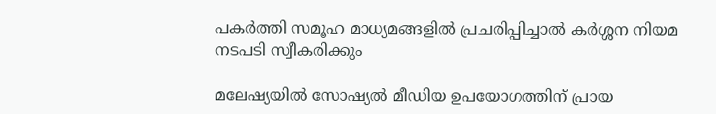പകര്‍ത്തി സമൂഹ മാധ്യമങ്ങളില്‍ പ്രചരിപ്പിച്ചാൽ കർശ്ശന നിയമ നടപടി സ്വീകരിക്കും

മലേഷ്യയിൽ സോഷ്യൽ മീഡിയ ഉപയോഗത്തിന് പ്രായ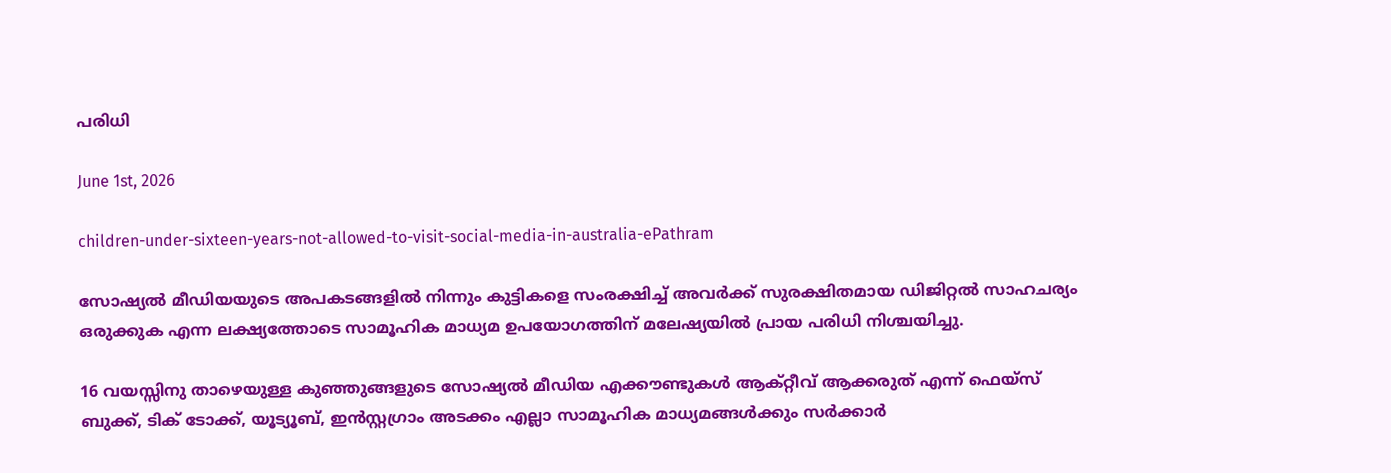പരിധി

June 1st, 2026

children-under-sixteen-years-not-allowed-to-visit-social-media-in-australia-ePathram

സോഷ്യൽ മീഡിയയുടെ അപകടങ്ങളിൽ നിന്നും കുട്ടികളെ സംരക്ഷിച്ച് അവർക്ക് സുരക്ഷിതമായ ഡിജിറ്റൽ സാഹചര്യം ഒരുക്കുക എന്ന ലക്ഷ്യത്തോടെ സാമൂഹിക മാധ്യമ ഉപയോഗത്തിന് മലേഷ്യയിൽ പ്രായ പരിധി നിശ്ചയിച്ചു.

16 വയസ്സിനു താഴെയുള്ള കുഞ്ഞുങ്ങളുടെ സോഷ്യൽ മീഡിയ എക്കൗണ്ടുകൾ ആക്റ്റീവ് ആക്കരുത് എന്ന് ഫെയ്‌സ് ബുക്ക്, ടിക് ടോക്ക്, യൂട്യൂബ്, ഇൻസ്റ്റഗ്രാം അടക്കം എല്ലാ സാമൂഹിക മാധ്യമങ്ങൾക്കും സർക്കാർ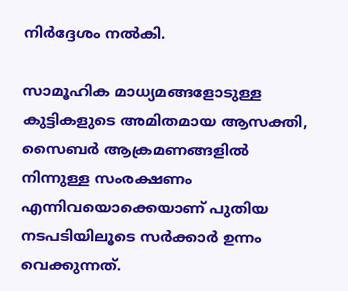നിർദ്ദേശം നൽകി.

സാമൂഹിക മാധ്യമങ്ങളോടുള്ള കുട്ടികളുടെ അമിതമായ ആസക്തി, സൈബർ ആക്രമണങ്ങളിൽ നിന്നുള്ള സംരക്ഷണം എന്നിവയൊക്കെയാണ് പുതിയ നടപടിയിലൂടെ സർക്കാർ ഉന്നം വെക്കുന്നത്.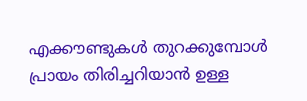എക്കൗണ്ടുകൾ തുറക്കുമ്പോൾ പ്രായം തിരിച്ചറിയാൻ ഉള്ള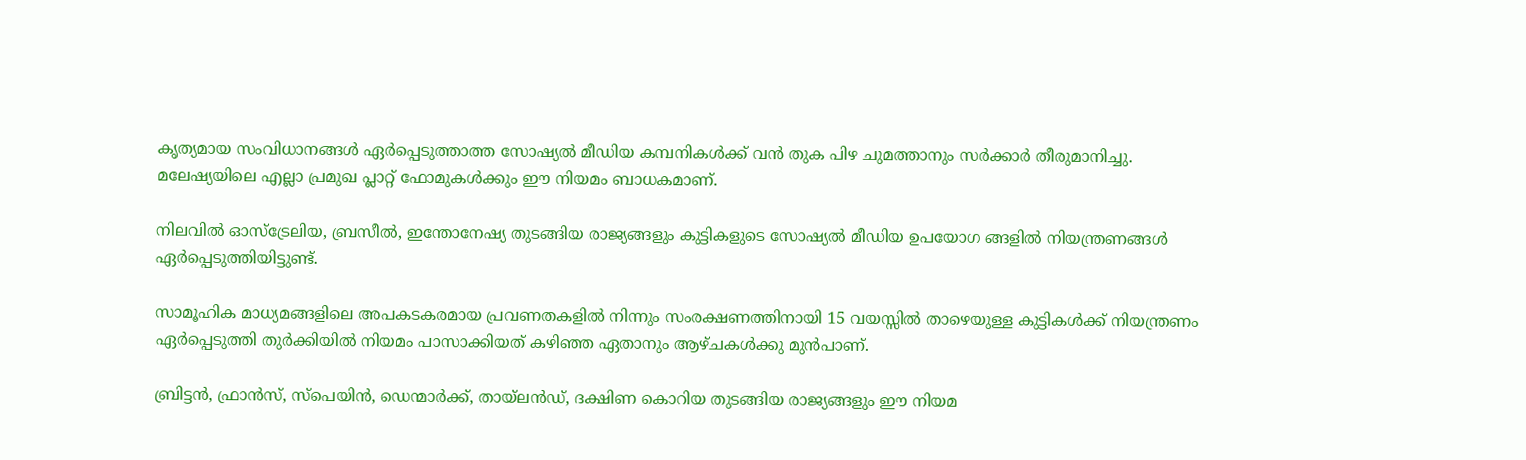കൃത്യമായ സംവിധാനങ്ങൾ ഏർപ്പെടുത്താത്ത സോഷ്യൽ മീഡിയ കമ്പനികൾക്ക് വൻ തുക പിഴ ചുമത്താനും സർക്കാർ തീരുമാനിച്ചു. മലേഷ്യയിലെ എല്ലാ പ്രമുഖ പ്ലാറ്റ്‌ ഫോമുകൾക്കും ഈ നിയമം ബാധകമാണ്.

നിലവിൽ ഓസ്‌ട്രേലിയ, ബ്രസീൽ, ഇന്തോനേഷ്യ തുടങ്ങിയ രാജ്യങ്ങളും കുട്ടികളുടെ സോഷ്യൽ മീഡിയ ഉപയോഗ ങ്ങളിൽ നിയന്ത്രണങ്ങൾ ഏർപ്പെടുത്തിയിട്ടുണ്ട്.

സാമൂഹിക മാധ്യമങ്ങളിലെ അപകടകരമായ പ്രവണതകളിൽ നിന്നും സംരക്ഷണത്തിനായി 15 വയസ്സിൽ താഴെയുള്ള കുട്ടികൾക്ക് നിയന്ത്രണം ഏർപ്പെടുത്തി തുർക്കിയിൽ നിയമം പാസാക്കിയത് കഴിഞ്ഞ ഏതാനും ആഴ്ചകൾക്കു മുൻപാണ്.

ബ്രിട്ടൻ, ഫ്രാൻസ്, സ്പെയിൻ, ഡെന്മാർക്ക്, തായ്‌ലൻഡ്, ദക്ഷിണ കൊറിയ തുടങ്ങിയ രാജ്യങ്ങളും ഈ നിയമ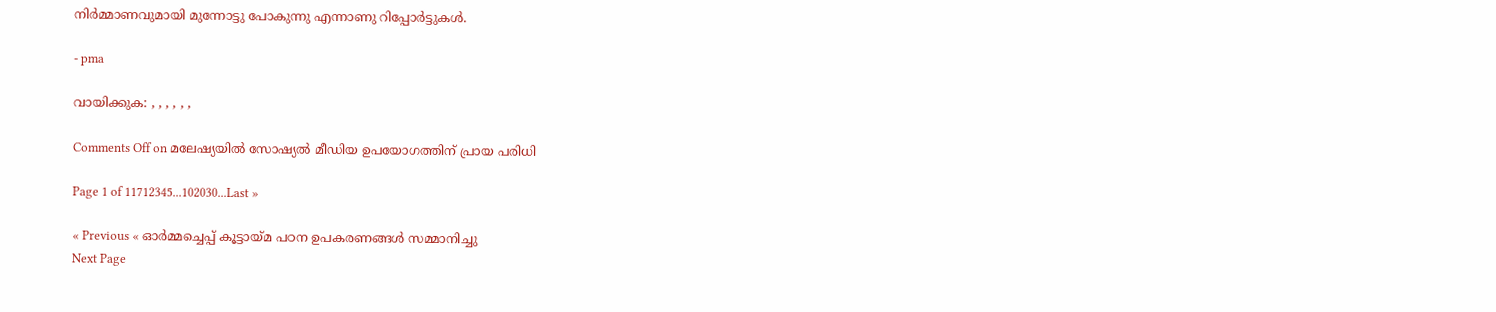നിർമ്മാണവുമായി മുന്നോട്ടു പോകുന്നു എന്നാണു റിപ്പോർട്ടുകൾ.

- pma

വായിക്കുക: , , , , , ,

Comments Off on മലേഷ്യയിൽ സോഷ്യൽ മീഡിയ ഉപയോഗത്തിന് പ്രായ പരിധി

Page 1 of 11712345...102030...Last »

« Previous « ഓർമ്മച്ചെപ്പ് കൂട്ടായ്മ പഠന ഉപകരണങ്ങൾ സമ്മാനിച്ചു
Next Page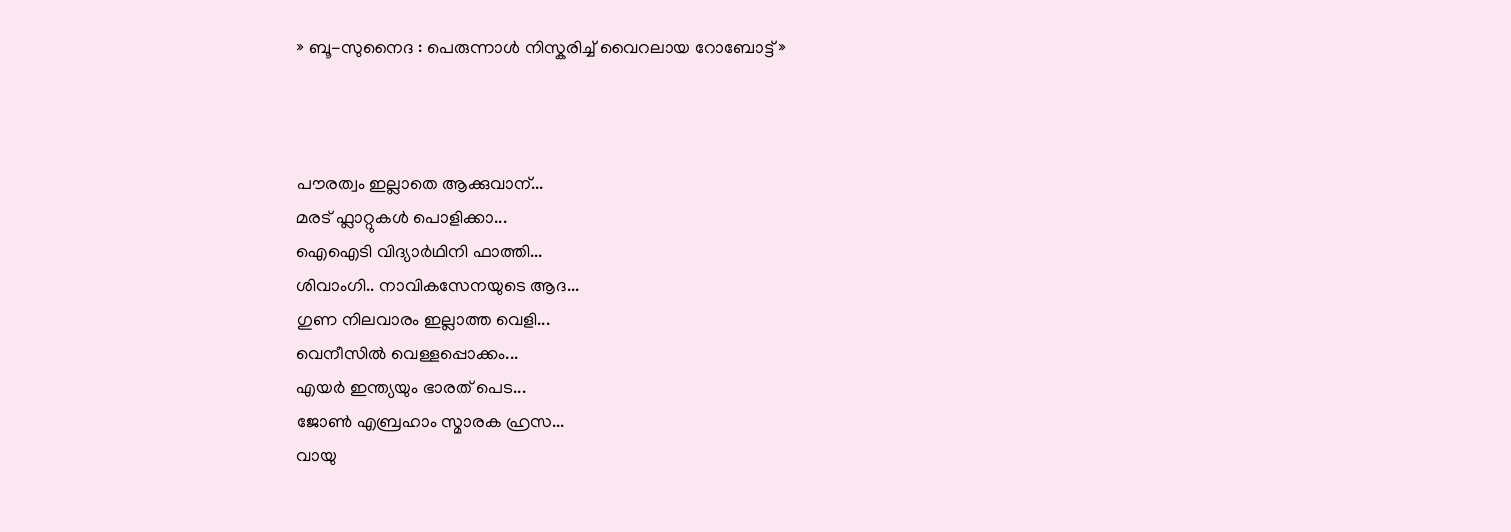» ബൂ-സുനൈദ : പെരുന്നാൾ നിസ്കരിച്ച് വൈറലായ റോബോട്ട് »



പൗരത്വം ഇല്ലാതെ ആക്കുവാന്...
മരട് ഫ്ലാറ്റുകൾ പൊളിക്കാ...
ഐഐടി വിദ്യാര്‍ഥിനി ഫാത്തി...
ശിവാംഗി.. നാവികസേനയുടെ ആദ...
ഗുണ നിലവാരം ഇല്ലാത്ത വെളി...
വെനീസില്‍ വെള്ളപ്പൊക്കം...
എയര്‍ ഇന്ത്യയും ഭാരത് പെട...
ജോണ്‍ എബ്രഹാം സ്മാരക ഹ്രസ...
വായു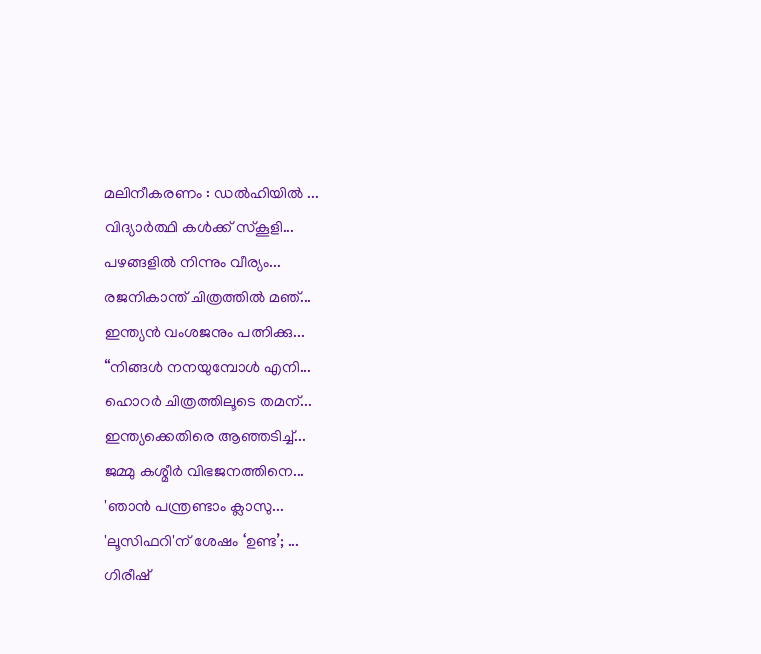മലിനീകരണം : ഡൽഹിയിൽ ...
വിദ്യാർത്ഥി കൾക്ക് സ്കൂളി...
പഴങ്ങളില്‍ നിന്നും വീര്യം...
രജനികാന്ത് ചിത്രത്തിൽ മഞ്...
ഇന്ത്യൻ വംശജനും പത്നിക്കു...
“നിങ്ങള്‍ നനയുമ്പോള്‍ എനി...
ഹൊറര്‍ ചിത്രത്തിലൂടെ തമന്...
ഇന്ത്യക്കെതിരെ ആഞ്ഞടിച്ച്...
ജമ്മു കശ്മീ‍ർ വിഭജനത്തിനെ...
'ഞാന്‍ പന്ത്രണ്ടാം ക്ലാസു...
'ലൂസിഫറി'ന് ശേഷം ‘ഉണ്ട’; ...
ഗിരീഷ്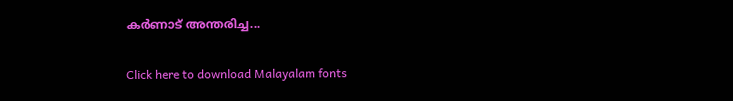കര്‍ണാട് അന്തരിച്ച...

Click here to download Malayalam fonts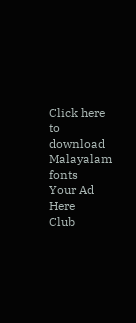Click here to download Malayalam fonts
Your Ad Here
Club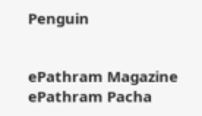Penguin


ePathram Magazine
ePathram Pacha